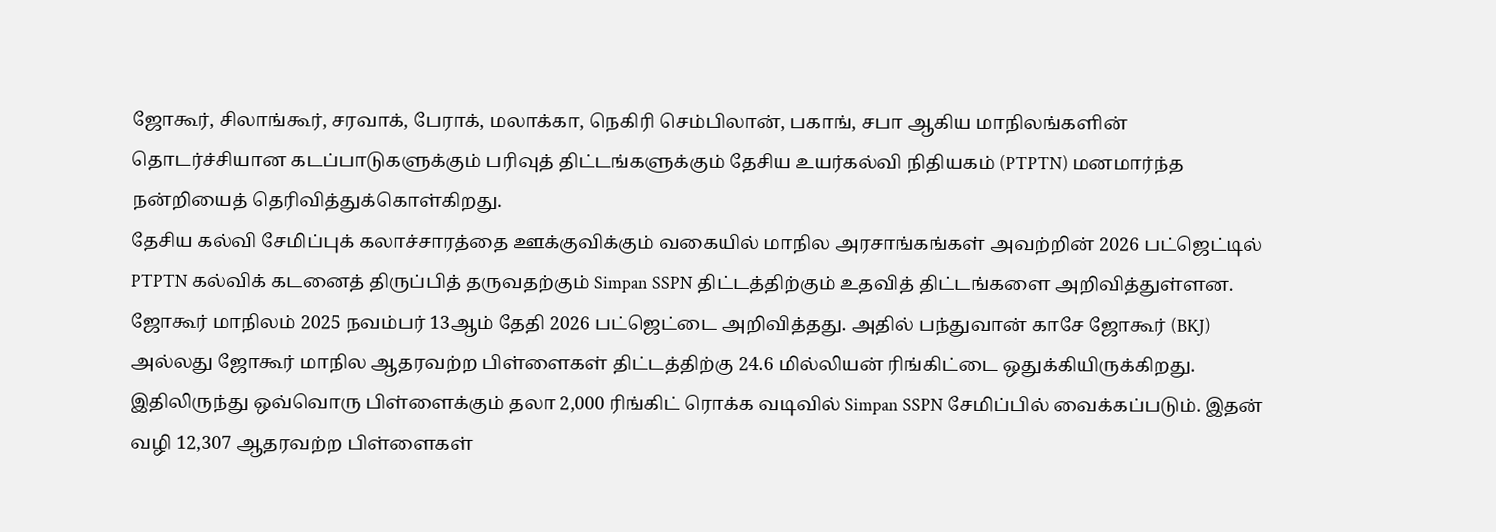ஜோகூர், சிலாங்கூர், சரவாக், பேராக், மலாக்கா, நெகிரி செம்பிலான், பகாங், சபா ஆகிய மாநிலங்களின் தொடர்ச்சியான கடப்பாடுகளுக்கும் பரிவுத் திட்டங்களுக்கும் தேசிய உயர்கல்வி நிதியகம் (PTPTN) மனமார்ந்த நன்றியைத் தெரிவித்துக்கொள்கிறது.
தேசிய கல்வி சேமிப்புக் கலாச்சாரத்தை ஊக்குவிக்கும் வகையில் மாநில அரசாங்கங்கள் அவற்றின் 2026 பட்ஜெட்டில் PTPTN கல்விக் கடனைத் திருப்பித் தருவதற்கும் Simpan SSPN திட்டத்திற்கும் உதவித் திட்டங்களை அறிவித்துள்ளன.
ஜோகூர் மாநிலம் 2025 நவம்பர் 13ஆம் தேதி 2026 பட்ஜெட்டை அறிவித்தது. அதில் பந்துவான் காசே ஜோகூர் (BKJ) அல்லது ஜோகூர் மாநில ஆதரவற்ற பிள்ளைகள் திட்டத்திற்கு 24.6 மில்லியன் ரிங்கிட்டை ஒதுக்கியிருக்கிறது. இதிலிருந்து ஒவ்வொரு பிள்ளைக்கும் தலா 2,000 ரிங்கிட் ரொக்க வடிவில் Simpan SSPN சேமிப்பில் வைக்கப்படும். இதன் வழி 12,307 ஆதரவற்ற பிள்ளைகள்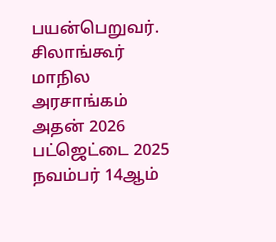பயன்பெறுவர்.
சிலாங்கூர் மாநில அரசாங்கம் அதன் 2026 பட்ஜெட்டை 2025 நவம்பர் 14ஆம்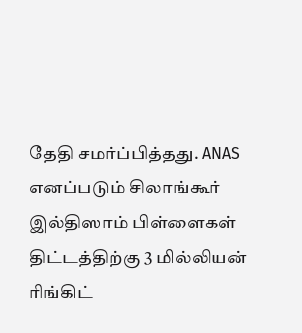தேதி சமர்ப்பித்தது. ANAS எனப்படும் சிலாங்கூர் இல்திஸாம் பிள்ளைகள் திட்டத்திற்கு 3 மில்லியன் ரிங்கிட்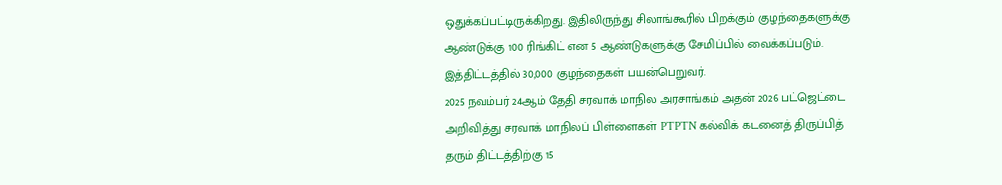ஒதுக்கப்பட்டிருக்கிறது. இதிலிருந்து சிலாங்கூரில் பிறக்கும் குழந்தைகளுக்கு ஆண்டுக்கு 100 ரிங்கிட் என 5 ஆண்டுகளுக்கு சேமிப்பில் வைக்கப்படும். இத்திட்டத்தில் 30,000 குழந்தைகள் பயன்பெறுவர்.
2025 நவம்பர் 24ஆம் தேதி சரவாக் மாநில அரசாங்கம் அதன் 2026 பட்ஜெட்டை அறிவித்து சரவாக் மாநிலப் பிள்ளைகள் PTPTN கல்விக் கடனைத் திருப்பித் தரும் திட்டத்திற்கு 15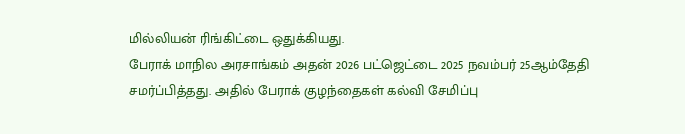மில்லியன் ரிங்கிட்டை ஒதுக்கியது.
பேராக் மாநில அரசாங்கம் அதன் 2026 பட்ஜெட்டை 2025 நவம்பர் 25ஆம்தேதி சமர்ப்பித்தது. அதில் பேராக் குழந்தைகள் கல்வி சேமிப்பு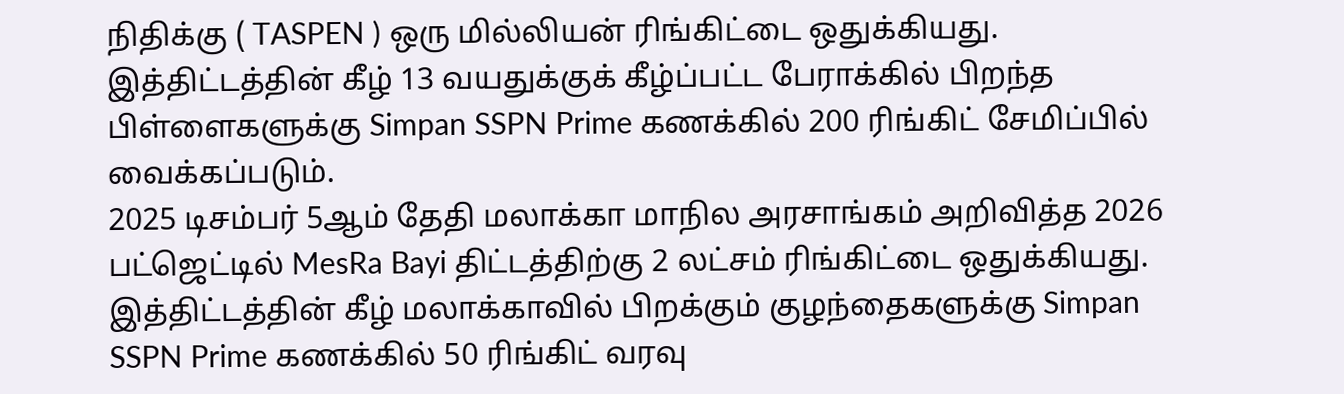நிதிக்கு ( TASPEN ) ஒரு மில்லியன் ரிங்கிட்டை ஒதுக்கியது. இத்திட்டத்தின் கீழ் 13 வயதுக்குக் கீழ்ப்பட்ட பேராக்கில் பிறந்த பிள்ளைகளுக்கு Simpan SSPN Prime கணக்கில் 200 ரிங்கிட் சேமிப்பில் வைக்கப்படும்.
2025 டிசம்பர் 5ஆம் தேதி மலாக்கா மாநில அரசாங்கம் அறிவித்த 2026 பட்ஜெட்டில் MesRa Bayi திட்டத்திற்கு 2 லட்சம் ரிங்கிட்டை ஒதுக்கியது. இத்திட்டத்தின் கீழ் மலாக்காவில் பிறக்கும் குழந்தைகளுக்கு Simpan SSPN Prime கணக்கில் 50 ரிங்கிட் வரவு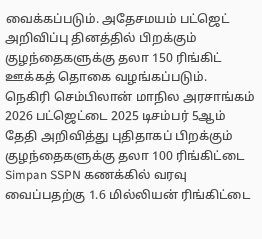வைக்கப்படும். அதேசமயம் பட்ஜெட் அறிவிப்பு தினத்தில் பிறக்கும் குழந்தைகளுக்கு தலா 150 ரிங்கிட் ஊக்கத் தொகை வழங்கப்படும்.
நெகிரி செம்பிலான் மாநில அரசாங்கம் 2026 பட்ஜெட்டை 2025 டிசம்பர் 5ஆம் தேதி அறிவித்து புதிதாகப் பிறக்கும் குழந்தைகளுக்கு தலா 100 ரிங்கிட்டை Simpan SSPN கணக்கில் வரவு வைப்பதற்கு 1.6 மில்லியன் ரிங்கிட்டை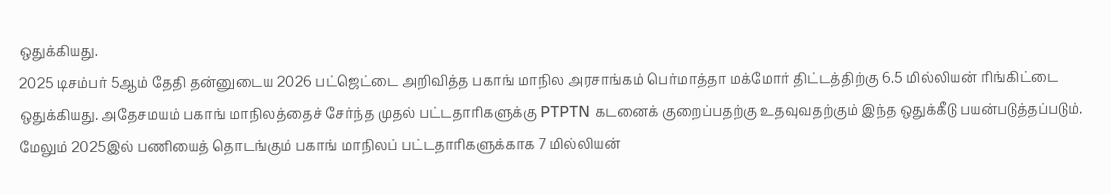ஒதுக்கியது.
2025 டிசம்பர் 5ஆம் தேதி தன்னுடைய 2026 பட்ஜெட்டை அறிவித்த பகாங் மாநில அரசாங்கம் பெர்மாத்தா மக்மோர் திட்டத்திற்கு 6.5 மில்லியன் ரிங்கிட்டை ஒதுக்கியது. அதேசமயம் பகாங் மாநிலத்தைச் சேர்ந்த முதல் பட்டதாரிகளுக்கு PTPTN கடனைக் குறைப்பதற்கு உதவுவதற்கும் இந்த ஒதுக்கீடு பயன்படுத்தப்படும். மேலும் 2025இல் பணியைத் தொடங்கும் பகாங் மாநிலப் பட்டதாரிகளுக்காக 7 மில்லியன்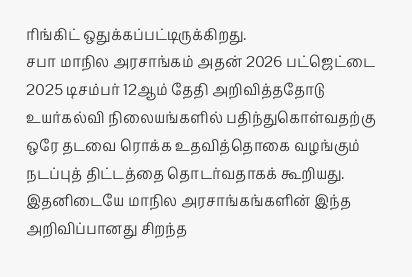ரிங்கிட் ஒதுக்கப்பட்டிருக்கிறது.
சபா மாநில அரசாங்கம் அதன் 2026 பட்ஜெட்டை 2025 டிசம்பர் 12ஆம் தேதி அறிவித்ததோடு உயர்கல்வி நிலையங்களில் பதிந்துகொள்வதற்கு ஒரே தடவை ரொக்க உதவித்தொகை வழங்கும் நடப்புத் திட்டத்தை தொடர்வதாகக் கூறியது.
இதனிடையே மாநில அரசாங்கங்களின் இந்த அறிவிப்பானது சிறந்த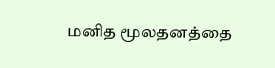மனித மூலதனத்தை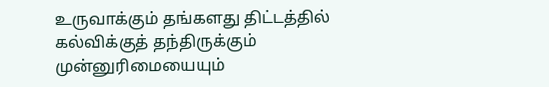உருவாக்கும் தங்களது திட்டத்தில் கல்விக்குத் தந்திருக்கும்
முன்னுரிமையையும்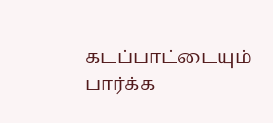கடப்பாட்டையும் பார்க்க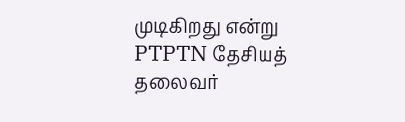முடிகிறது என்று PTPTN தேசியத் தலைவர்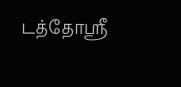டத்தோஸ்ரீ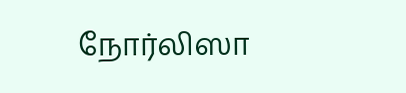நோர்லிஸா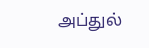அப்துல்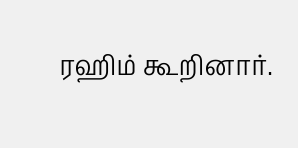ரஹிம் கூறினார்.